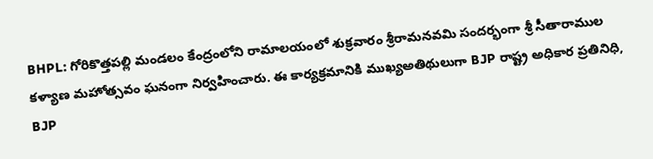BHPL: గోరికొత్తపల్లి మండలం కేంద్రంలోని రామాలయంలో శుక్రవారం శ్రీరామనవమి సందర్భంగా శ్రీ సీతారాముల కళ్యాణ మహోత్సవం ఘనంగా నిర్వహించారు. ఈ కార్యక్రమానికి ముఖ్యఅతిథులుగా BJP రాష్ట్ర అధికార ప్రతినిధి, BJP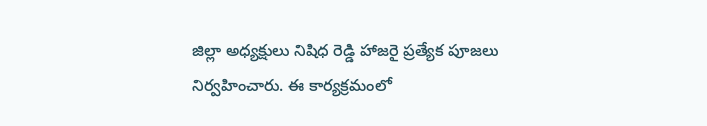జిల్లా అధ్యక్షులు నిషిధ రెడ్డి హాజరై ప్రత్యేక పూజలు నిర్వహించారు. ఈ కార్యక్రమంలో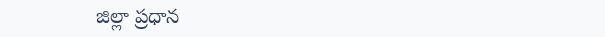జిల్లా ప్రధాన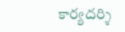కార్యదర్శి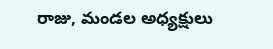రాజు, మండల అధ్యక్షులు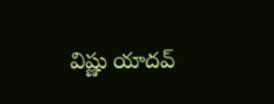విష్ణు యాదవ్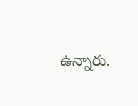ఉన్నారు.